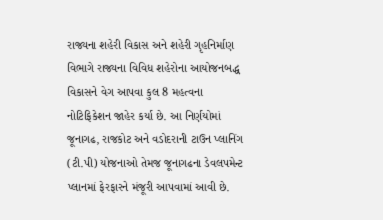રાજ્યના શહેરી વિકાસ અને શહેરી ગૃહનિર્માણ વિભાગે રાજ્યના વિવિધ શહેરોના આયોજનબદ્ધ વિકાસને વેગ આપવા કુલ 8 મહત્વના નોટિફિકેશન જાહેર કર્યા છે. આ નિર્ણયોમાં જૂનાગઢ, રાજકોટ અને વડોદરાની ટાઉન પ્લાનિંગ (ટી.પી) યોજનાઓ તેમજ જૂનાગઢના ડેવલપમેન્ટ પ્લાનમાં ફેરફારને મંજૂરી આપવામાં આવી છે.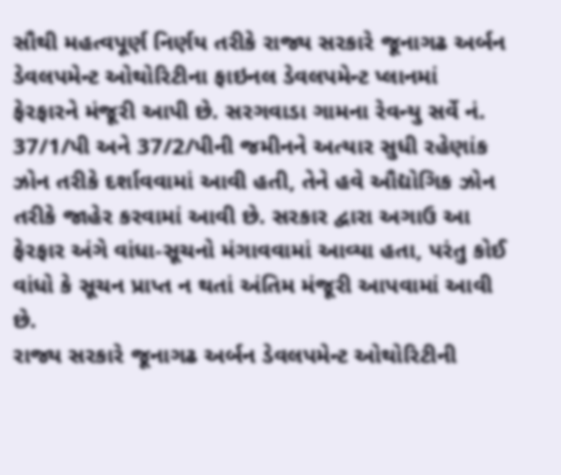સૌથી મહત્વપૂર્ણ નિર્ણય તરીકે રાજ્ય સરકારે જૂનાગઢ અર્બન ડેવલપમેન્ટ ઓથોરિટીના ફાઇનલ ડેવલપમેન્ટ પ્લાનમાં ફેરફારને મંજૂરી આપી છે. સરગવાડા ગામના રેવન્યુ સર્વે નં. 37/1/પી અને 37/2/પીની જમીનને અત્યાર સુધી રહેણાંક ઝોન તરીકે દર્શાવવામાં આવી હતી, તેને હવે ઔદ્યોગિક ઝોન તરીકે જાહેર કરવામાં આવી છે. સરકાર દ્વારા અગાઉ આ ફેરફાર અંગે વાંધા-સૂચનો મંગાવવામાં આવ્યા હતા, પરંતુ કોઈ વાંધો કે સૂચન પ્રાપ્ત ન થતાં અંતિમ મંજૂરી આપવામાં આવી છે.
રાજ્ય સરકારે જૂનાગઢ અર્બન ડેવલપમેન્ટ ઓથોરિટીની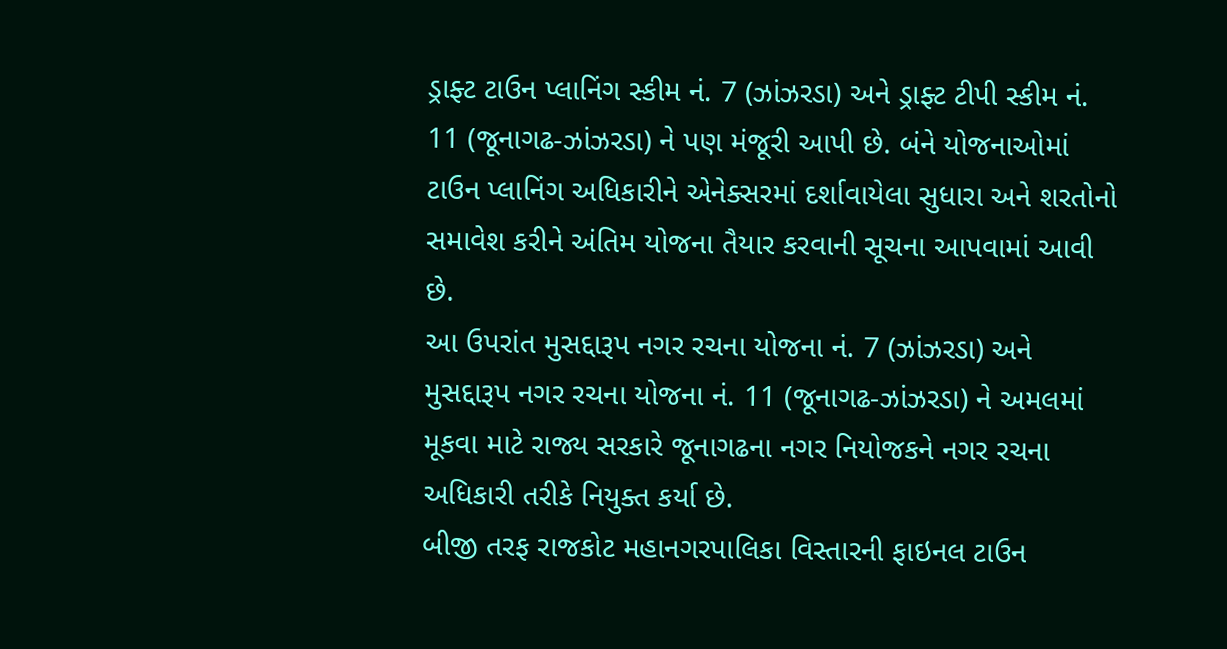ડ્રાફ્ટ ટાઉન પ્લાનિંગ સ્કીમ નં. 7 (ઝાંઝરડા) અને ડ્રાફ્ટ ટીપી સ્કીમ નં. 11 (જૂનાગઢ-ઝાંઝરડા) ને પણ મંજૂરી આપી છે. બંને યોજનાઓમાં ટાઉન પ્લાનિંગ અધિકારીને એનેક્સરમાં દર્શાવાયેલા સુધારા અને શરતોનો સમાવેશ કરીને અંતિમ યોજના તૈયાર કરવાની સૂચના આપવામાં આવી છે.
આ ઉપરાંત મુસદ્દારૂપ નગર રચના યોજના નં. 7 (ઝાંઝરડા) અને મુસદ્દારૂપ નગર રચના યોજના નં. 11 (જૂનાગઢ-ઝાંઝરડા) ને અમલમાં મૂકવા માટે રાજ્ય સરકારે જૂનાગઢના નગર નિયોજકને નગર રચના અધિકારી તરીકે નિયુક્ત કર્યા છે.
બીજી તરફ રાજકોટ મહાનગરપાલિકા વિસ્તારની ફાઇનલ ટાઉન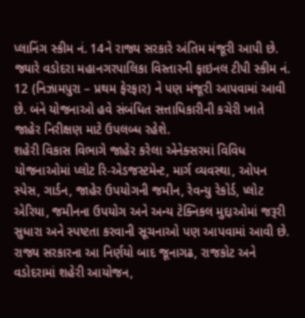પ્લાનિંગ સ્કીમ નં. 14ને રાજ્ય સરકારે અંતિમ મંજૂરી આપી છે. જ્યારે વડોદરા મહાનગરપાલિકા વિસ્તારની ફાઇનલ ટીપી સ્કીમ નં. 12 (નિઝામપુરા – પ્રથમ ફેરફાર) ને પણ મંજૂરી આપવામાં આવી છે. બંને યોજનાઓ હવે સંબંધિત સત્તાધિકારીની કચેરી ખાતે જાહેર નિરીક્ષણ માટે ઉપલબ્ધ રહેશે.
શહેરી વિકાસ વિભાગે જાહેર કરેલા એનેક્સરમાં વિવિધ યોજનાઓમાં પ્લોટ રિ-એડજસ્ટમેન્ટ, માર્ગ વ્યવસ્થા, ઓપન સ્પેસ, ગાર્ડન, જાહેર ઉપયોગની જમીન, રેવન્યુ રેકોર્ડ, પ્લોટ એરિયા, જમીનના ઉપયોગ અને અન્ય ટેક્નિકલ મુદ્દાઓમાં જરૂરી સુધારા અને સ્પષ્ટતા કરવાની સૂચનાઓ પણ આપવામાં આવી છે.
રાજ્ય સરકારના આ નિર્ણયો બાદ જૂનાગઢ, રાજકોટ અને વડોદરામાં શહેરી આયોજન,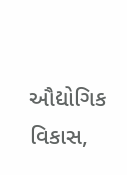ઔદ્યોગિક વિકાસ,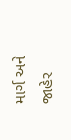માર્ગ અને જાહેર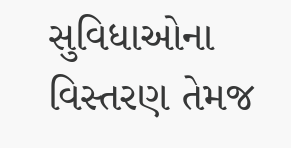સુવિધાઓના વિસ્તરણ તેમજ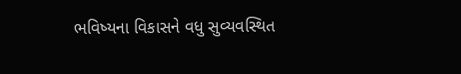ભવિષ્યના વિકાસને વધુ સુવ્યવસ્થિત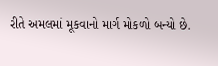રીતે અમલમાં મૂકવાનો માર્ગ મોકળો બન્યો છે.